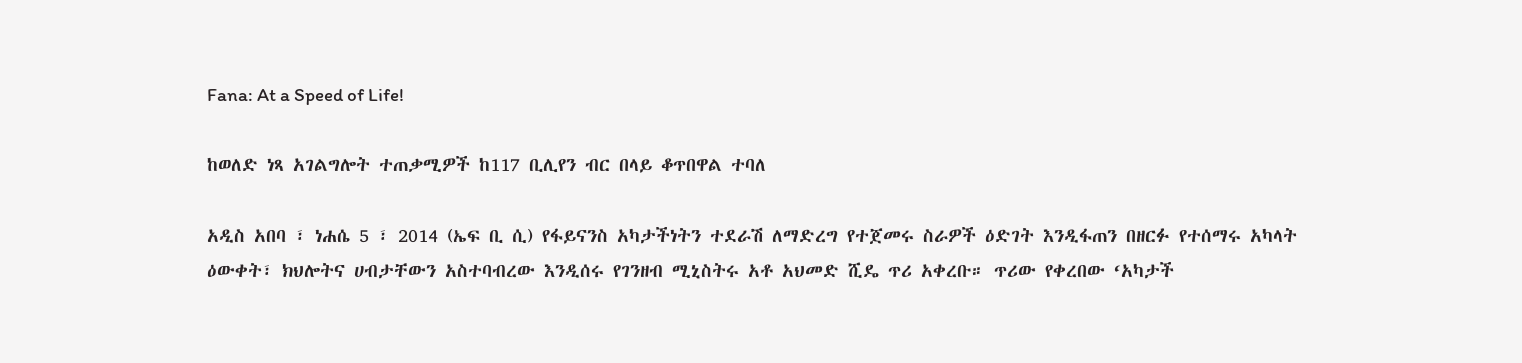Fana: At a Speed of Life!

ከወለድ ነጻ አገልግሎት ተጠቃሚዎች ከ117 ቢሊየን ብር በላይ ቆጥበዋል ተባለ

አዲስ አበባ ፣ ነሐሴ 5 ፣ 2014 (ኤፍ ቢ ሲ) የፋይናንስ አካታችነትን ተደራሽ ለማድረግ የተጀመሩ ስራዎች ዕድገት እንዲፋጠን በዘርፉ የተሰማሩ አካላት ዕውቀት፣ ክህሎትና ሀብታቸውን አስተባብረው እንዲሰሩ የገንዘብ ሚኒስትሩ አቶ አህመድ ሺዴ ጥሪ አቀረቡ። ጥሪው የቀረበው ‘አካታች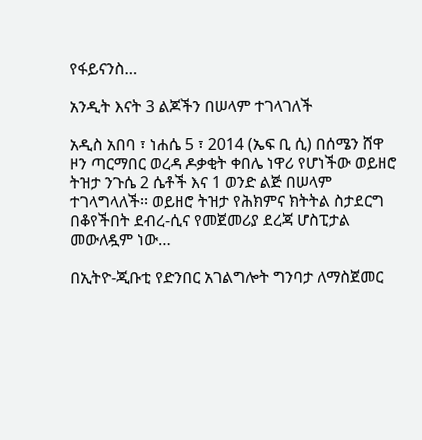የፋይናንስ…

አንዲት እናት 3 ልጆችን በሠላም ተገላገለች

አዲስ አበባ ፣ ነሐሴ 5 ፣ 2014 (ኤፍ ቢ ሲ) በሰሜን ሸዋ ዞን ጣርማበር ወረዳ ዶቃቂት ቀበሌ ነዋሪ የሆነችው ወይዘሮ ትዝታ ንጉሴ 2 ሴቶች እና 1 ወንድ ልጅ በሠላም ተገላግላለች፡፡ ወይዘሮ ትዝታ የሕክምና ክትትል ስታደርግ በቆየችበት ደብረ-ሲና የመጀመሪያ ደረጃ ሆስፒታል መውለዷም ነው…

በኢትዮ-ጂቡቲ የድንበር አገልግሎት ግንባታ ለማስጀመር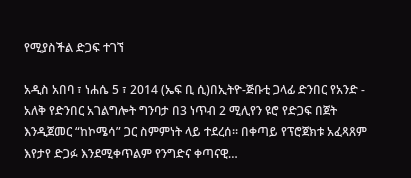የሚያስችል ድጋፍ ተገኘ

አዲስ አበባ ፣ ነሐሴ 5 ፣ 2014 (ኤፍ ቢ ሲ)በኢትዮ-ጅቡቲ ጋላፊ ድንበር የአንድ - አለቅ የድንበር አገልግሎት ግንባታ በ3 ነጥብ 2 ሚሊየን ዩሮ የድጋፍ በጀት እንዲጀመር “ከኮሜሳ” ጋር ስምምነት ላይ ተደረሰ፡፡ በቀጣይ የፕሮጀክቱ አፈጻጸም እየታየ ድጋፉ እንደሚቀጥልም የንግድና ቀጣናዊ…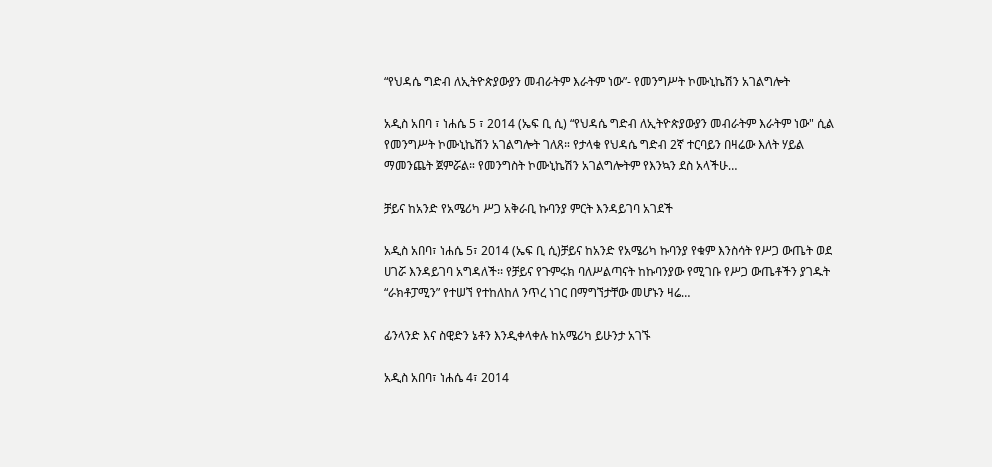“የህዳሴ ግድብ ለኢትዮጵያውያን መብራትም እራትም ነው”- የመንግሥት ኮሙኒኬሽን አገልግሎት

አዲስ አበባ ፣ ነሐሴ 5 ፣ 2014 (ኤፍ ቢ ሲ) “የህዳሴ ግድብ ለኢትዮጵያውያን መብራትም እራትም ነው" ሲል የመንግሥት ኮሙኒኬሽን አገልግሎት ገለጸ። የታላቁ የህዳሴ ግድብ 2ኛ ተርባይን በዛሬው እለት ሃይል ማመንጨት ጀምሯል። የመንግስት ኮሙኒኬሽን አገልግሎትም የእንኳን ደስ አላችሁ…

ቻይና ከአንድ የአሜሪካ ሥጋ አቅራቢ ኩባንያ ምርት እንዳይገባ አገደች

አዲስ አበባ፣ ነሐሴ 5፣ 2014 (ኤፍ ቢ ሲ)ቻይና ከአንድ የአሜሪካ ኩባንያ የቁም እንስሳት የሥጋ ውጤት ወደ ሀገሯ እንዳይገባ አግዳለች፡፡ የቻይና የጉምሩክ ባለሥልጣናት ከኩባንያው የሚገቡ የሥጋ ውጤቶችን ያገዱት “ራክቶፓሚን” የተሠኘ የተከለከለ ንጥረ ነገር በማግኘታቸው መሆኑን ዛሬ…

ፊንላንድ እና ስዊድን ኔቶን እንዲቀላቀሉ ከአሜሪካ ይሁንታ አገኙ

አዲስ አበባ፣ ነሐሴ 4፣ 2014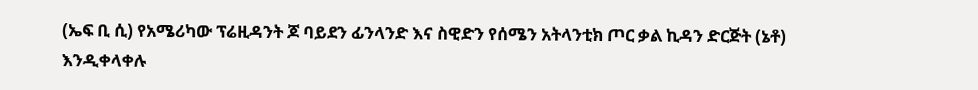(ኤፍ ቢ ሲ) የአሜሪካው ፕሬዚዳንት ጆ ባይደን ፊንላንድ እና ስዊድን የሰሜን አትላንቲክ ጦር ቃል ኪዳን ድርጅት (ኔቶ) እንዲቀላቀሉ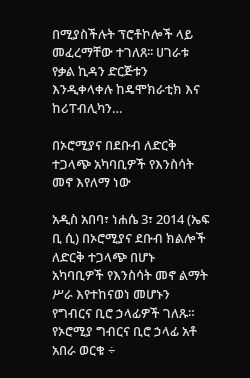በሚያስችሉት ፕሮቶኮሎች ላይ መፈረማቸው ተገለጸ፡፡ ሀገራቱ የቃል ኪዳን ድርጅቱን እንዲቀላቀሉ ከዴሞክራቲክ እና ከሪፐብሊካን…

በኦሮሚያና በደቡብ ለድርቅ ተጋላጭ አካባቢዎች የእንስሳት መኖ እየለማ ነው

አዲስ አበባ፣ ነሐሴ 3፣ 2014 (ኤፍ ቢ ሲ) በኦሮሚያና ደቡብ ክልሎች ለድርቅ ተጋላጭ በሆኑ አካባቢዎች የእንስሳት መኖ ልማት ሥራ እየተከናወነ መሆኑን የግብርና ቢሮ ኃላፊዎች ገለጹ። የኦሮሚያ ግብርና ቢሮ ኃላፊ አቶ አበራ ወርቁ ÷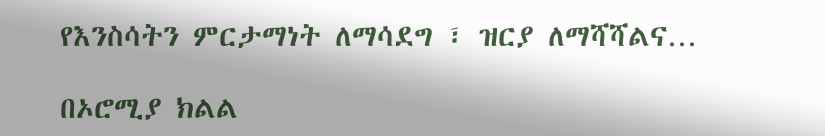የእንስሳትን ምርታማነት ለማሳደግ ፣ ዝርያ ለማሻሻልና…

በኦሮሚያ ክልል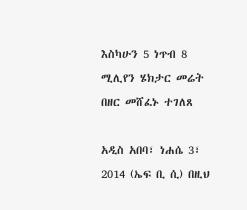እስካሁን 5 ነጥብ 8 ሚሊየን ሄክታር መሬት በዘር መሸፈኑ ተገለጸ

አዲስ አበባ፣ ነሐሴ 3፣ 2014 (ኤፍ ቢ ሲ) በዚህ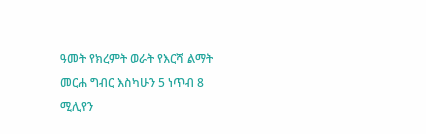ዓመት የክረምት ወራት የእርሻ ልማት መርሐ ግብር እስካሁን 5 ነጥብ 8 ሚሊየን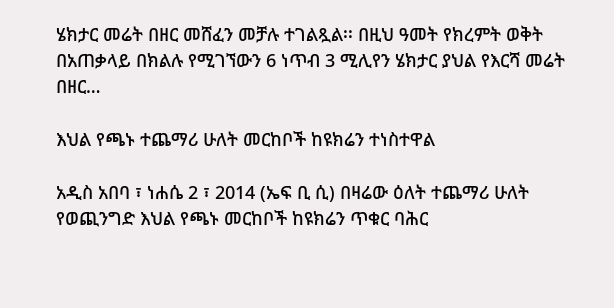ሄክታር መሬት በዘር መሸፈን መቻሉ ተገልጿል፡፡ በዚህ ዓመት የክረምት ወቅት በአጠቃላይ በክልሉ የሚገኘውን 6 ነጥብ 3 ሚሊየን ሄክታር ያህል የእርሻ መሬት በዘር…

እህል የጫኑ ተጨማሪ ሁለት መርከቦች ከዩክሬን ተነስተዋል

አዲስ አበባ ፣ ነሐሴ 2 ፣ 2014 (ኤፍ ቢ ሲ) በዛሬው ዕለት ተጨማሪ ሁለት የወጪንግድ እህል የጫኑ መርከቦች ከዩክሬን ጥቁር ባሕር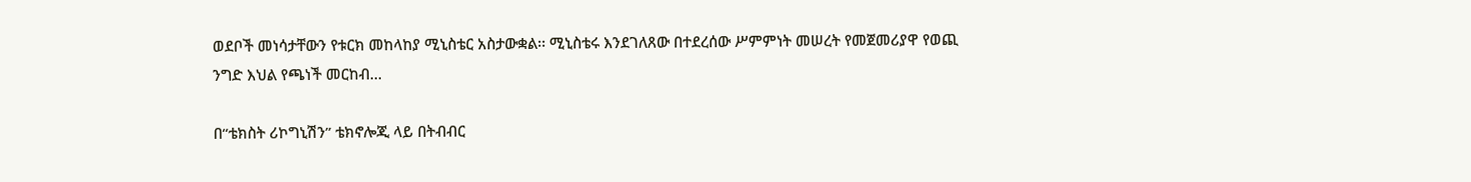ወደቦች መነሳታቸውን የቱርክ መከላከያ ሚኒስቴር አስታውቋል፡፡ ሚኒስቴሩ እንደገለጸው በተደረሰው ሥምምነት መሠረት የመጀመሪያዋ የወጪ ንግድ እህል የጫነች መርከብ…

በ“ቴክስት ሪኮግኒሽን” ቴክኖሎጂ ላይ በትብብር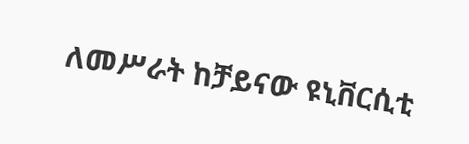ለመሥራት ከቻይናው ዩኒቨርሲቲ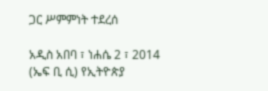ጋር ሥምምነት ተደረሰ

አዲስ አበባ ፣ ነሐሴ 2 ፣ 2014 (ኤፍ ቢ ሲ) የኢትዮጵያ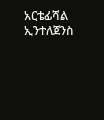አርቴፊሻል ኢንተለጀንስ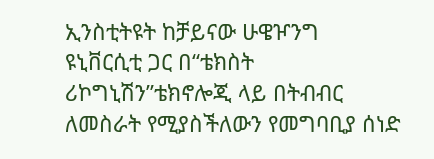ኢንስቲትዩት ከቻይናው ሁዌዦንግ ዩኒቨርሲቲ ጋር በ“ቴክስት ሪኮግኒሽን”ቴክኖሎጂ ላይ በትብብር ለመስራት የሚያስችለውን የመግባቢያ ሰነድ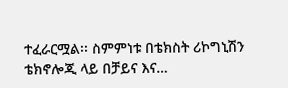ተፈራርሟል፡፡ ስምምነቱ በቴክስት ሪኮግኒሽን ቴክኖሎጂ ላይ በቻይና እና…